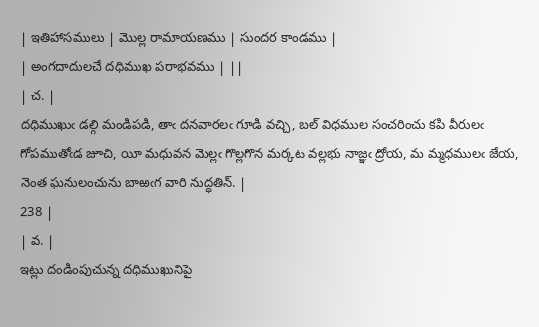| ఇతిహాసములు | మొల్ల రామాయణము | సుందర కాండము |
| అంగదాదులచే దధిముఖ పరాభవము | ||
| చ. |
దధిముఖుఁ డల్గి మండిపడి, తాఁ దనవారలఁ గూడి వచ్చి, బల్ విధముల సంచరించు కపి వీరులఁ గోపముతోఁడ జూచి, యీ మధువన మెల్లఁ గొల్లగొన మర్కట వల్లభు నాజ్ఞఁ ద్రోయ, మ మ్మధములఁ జేయ, నెంత ఘనులంచును బాఱఁగ వారి నుద్ధతిన్. |
238 |
| వ. |
ఇట్లు దండింపుచున్న దధిముఖునిపై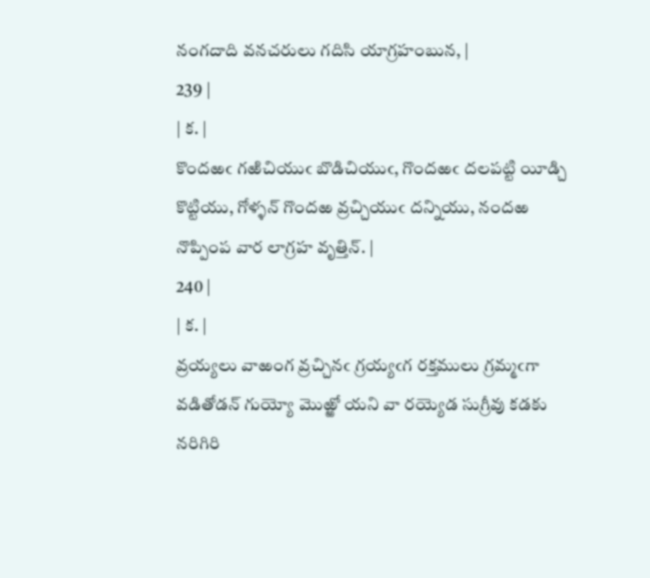నంగదాది వనచరులు గదిసి యాగ్రహంబున, |
239 |
| క. |
కొందఱఁ గఱిచియుఁ బొడిచియుఁ, గొందఱఁ దలపట్టి యీడ్చి కొట్టియు, గోళ్ళన్ గొందఱ వ్రచ్చియుఁ దన్నియు, నందఱ నొప్పింప వార లాగ్రహ వృత్తిన్. |
240 |
| క. |
వ్రయ్యలు వాఱంగ వ్రచ్చినఁ గ్రయ్యఁగ రక్తములు గ్రమ్మఁగా వడితోడన్ గుయ్యో మొఱ్ఱో యని వా రయ్యెడ సుగ్రీవు కడకు నరిగిరి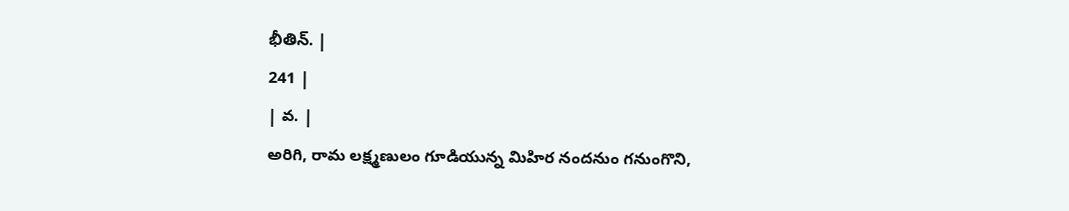భీతిన్. |
241 |
| వ. |
అరిగి, రామ లక్ష్మణులం గూడియున్న మిహిర నందనుం గనుంగొని,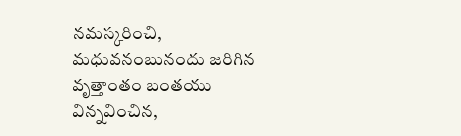నమస్కరించి, మధువనంబునందు జరిగిన వృత్తాంతం బంతయు విన్నవించిన,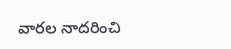వారల నాదరించి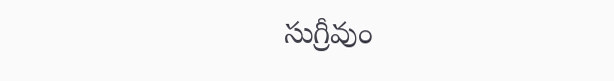సుగ్రీవుం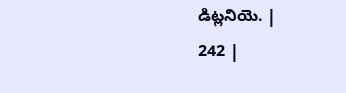డిట్లనియె. |
242 |